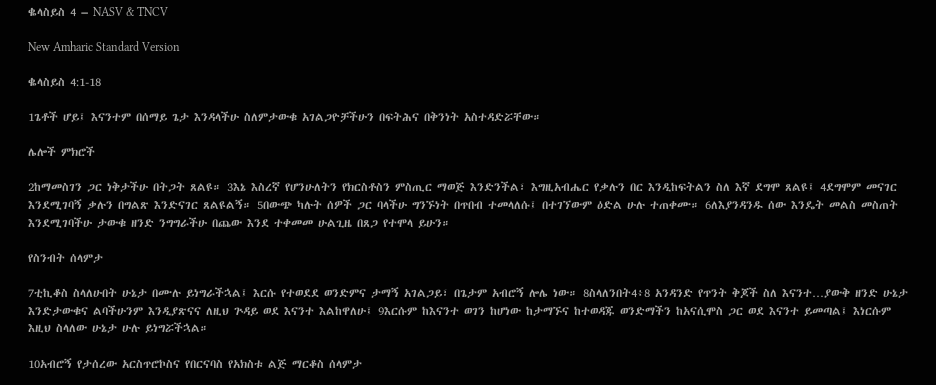ቈላስይስ 4 – NASV & TNCV

New Amharic Standard Version

ቈላስይስ 4:1-18

1ጌቶች ሆይ፤ እናንተም በሰማይ ጌታ እንዳላችሁ ስለምታውቁ አገልጋዮቻችሁን በፍትሕና በቅንነት አስተዳድሯቸው።

ሌሎች ምክሮች

2ከማመስገን ጋር ነቅታችሁ በትጋት ጸልዩ። 3እኔ እስረኛ የሆንሁለትን የክርስቶስን ምስጢር ማወጅ እንድንችል፣ እግዚአብሔር የቃሉን በር እንዲከፍትልን ስለ እኛ ደግሞ ጸልዩ፤ 4ደግሞም መናገር እንደሚገባኝ ቃሉን በግልጽ እንድናገር ጸልዩልኝ። 5በውጭ ካሉት ሰዎች ጋር ባላችሁ ግንኙነት በጥበብ ተመላለሱ፤ በተገኘውም ዕድል ሁሉ ተጠቀሙ። 6ለእያንዳንዱ ሰው እንዴት መልስ መስጠት እንደሚገባችሁ ታውቁ ዘንድ ንግግራችሁ በጨው እንደ ተቀመመ ሁልጊዜ በጸጋ የተሞላ ይሁን።

የስንብት ሰላምታ

7ቲኪቆስ ስላለሁበት ሁኔታ በሙሉ ይነግራችኋል፤ እርሱ የተወደደ ወንድምና ታማኝ አገልጋይ፣ በጌታም አብሮኝ ሎሌ ነው። 8ስላለንበት4፥8 አንዳንድ የጥንት ቅጆች ስለ እናንተ…ያውቅ ዘንድ ሁኔታ እንድታውቁና ልባችሁንም እንዲያጽናና ለዚህ ጕዳይ ወደ እናንተ እልከዋለሁ፤ 9እርሱም ከእናንተ ወገን ከሆነው ከታማኙና ከተወዳጁ ወንድማችን ከአናሲሞስ ጋር ወደ እናንተ ይመጣል፤ እነርሱም እዚህ ስላለው ሁኔታ ሁሉ ይነግሯችኋል።

10አብሮኝ የታሰረው አርስጥሮኮስና የበርናባስ የአክስቱ ልጅ ማርቆስ ሰላምታ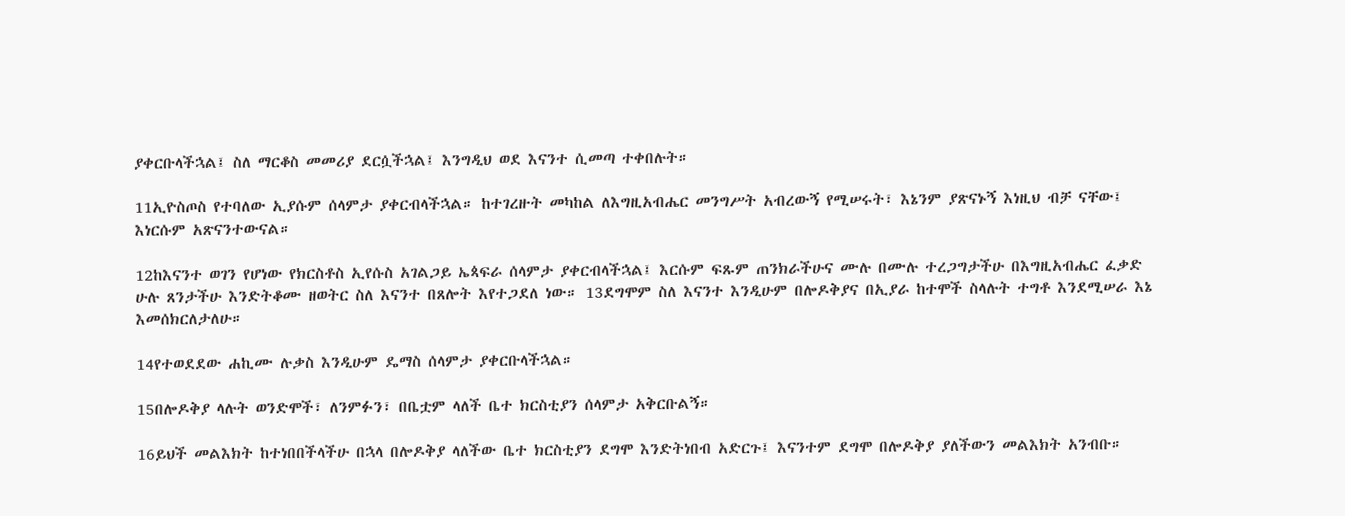ያቀርቡላችኋል፤ ስለ ማርቆስ መመሪያ ደርሷችኋል፤ እንግዲህ ወደ እናንተ ሲመጣ ተቀበሉት።

11ኢዮስጦስ የተባለው ኢያሱም ሰላምታ ያቀርብላችኋል። ከተገረዙት መካከል ለእግዚአብሔር መንግሥት አብረውኝ የሚሠሩት፣ እኔንም ያጽናኑኝ እነዚህ ብቻ ናቸው፤ እነርሱም አጽናንተውናል።

12ከእናንተ ወገን የሆነው የክርስቶስ ኢየሱስ አገልጋይ ኤጳፍራ ሰላምታ ያቀርብላችኋል፤ እርሱም ፍጹም ጠንክራችሁና ሙሉ በሙሉ ተረጋግታችሁ በእግዚአብሔር ፈቃድ ሁሉ ጸንታችሁ እንድትቆሙ ዘወትር ስለ እናንተ በጸሎት እየተጋደለ ነው። 13ደግሞም ስለ እናንተ እንዲሁም በሎዶቅያና በኢያራ ከተሞች ስላሉት ተግቶ እንደሚሠራ እኔ እመሰክርለታለሁ።

14የተወደደው ሐኪሙ ሉቃስ እንዲሁም ዴማስ ሰላምታ ያቀርቡላችኋል።

15በሎዶቅያ ላሉት ወንድሞች፣ ለንምፉን፣ በቤቷም ላለች ቤተ ክርስቲያን ሰላምታ አቅርቡልኝ።

16ይህች መልእክት ከተነበበችላችሁ በኋላ በሎዶቅያ ላለችው ቤተ ክርስቲያን ደግሞ እንድትነበብ አድርጉ፤ እናንተም ደግሞ በሎዶቅያ ያለችውን መልእክት አንብቡ።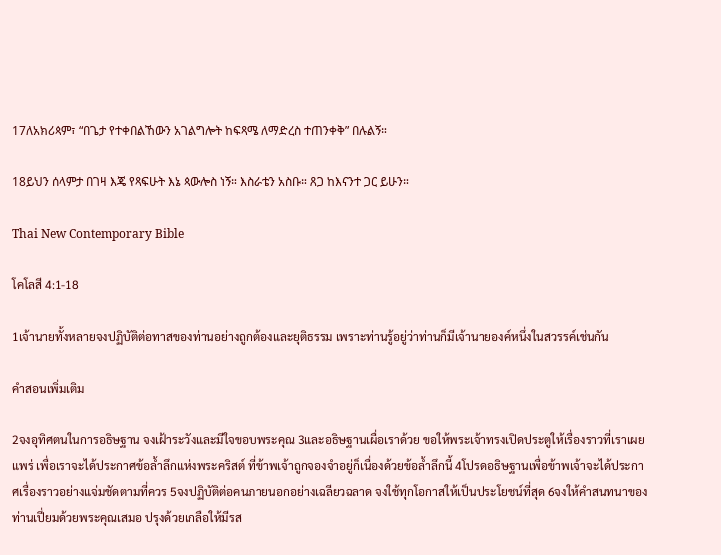17ለአክሪጳም፣ “በጌታ የተቀበልኸውን አገልግሎት ከፍጻሜ ለማድረስ ተጠንቀቅ” በሉልኝ።

18ይህን ሰላምታ በገዛ እጄ የጻፍሁት እኔ ጳውሎስ ነኝ። እስራቴን አስቡ። ጸጋ ከእናንተ ጋር ይሁን።

Thai New Contemporary Bible

โคโลสี 4:1-18

1เจ้านายทั้งหลายจงปฏิบัติต่อทาสของท่านอย่างถูกต้องและยุติธรรม เพราะท่านรู้อยู่ว่าท่านก็มีเจ้านายองค์หนึ่งในสวรรค์เช่นกัน

คำสอนเพิ่มเติม

2จงอุทิศตนในการอธิษฐาน จงเฝ้าระวังและมีใจขอบพระคุณ 3และอธิษฐานเผื่อเราด้วย ขอให้พระเจ้าทรงเปิดประตูให้เรื่องราวที่เราเผยแพร่ เพื่อเราจะได้ประกาศข้อล้ำลึกแห่งพระคริสต์ ที่ข้าพเจ้าถูกจองจำอยู่ก็เนื่องด้วยข้อล้ำลึกนี้ 4โปรดอธิษฐานเพื่อข้าพเจ้าจะได้ประกาศเรื่องราวอย่างแจ่มชัดตามที่ควร 5จงปฏิบัติต่อคนภายนอกอย่างเฉลียวฉลาด จงใช้ทุกโอกาสให้เป็นประโยชน์ที่สุด 6จงให้คำสนทนาของท่านเปี่ยมด้วยพระคุณเสมอ ปรุงด้วยเกลือให้มีรส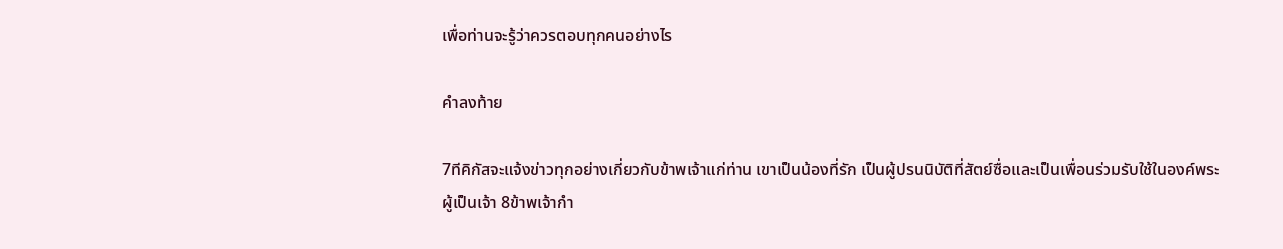เพื่อท่านจะรู้ว่าควรตอบทุกคนอย่างไร

คำลงท้าย

7ทีคิกัสจะแจ้งข่าวทุกอย่างเกี่ยวกับข้าพเจ้าแก่ท่าน เขาเป็นน้องที่รัก เป็นผู้ปรนนิบัติที่สัตย์ซื่อและเป็นเพื่อนร่วมรับใช้ในองค์พระผู้เป็นเจ้า 8ข้าพเจ้ากำ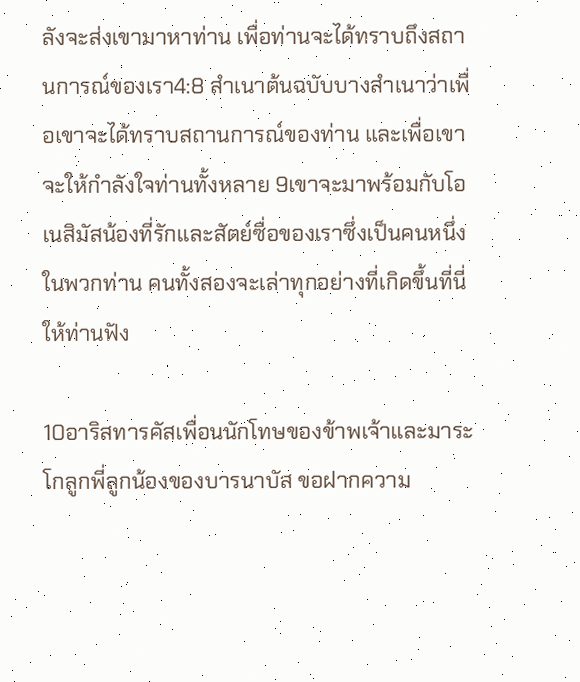ลังจะส่งเขามาหาท่าน เพื่อท่านจะได้ทราบถึงสถานการณ์ของเรา4:8 สำเนาต้นฉบับบางสำเนาว่าเพื่อเขาจะได้ทราบสถานการณ์ของท่าน และเพื่อเขาจะให้กำลังใจท่านทั้งหลาย 9เขาจะมาพร้อมกับโอเนสิมัสน้องที่รักและสัตย์ซื่อของเราซึ่งเป็นคนหนึ่งในพวกท่าน คนทั้งสองจะเล่าทุกอย่างที่เกิดขึ้นที่นี่ให้ท่านฟัง

10อาริสทารคัสเพื่อนนักโทษของข้าพเจ้าและมาระโกลูกพี่ลูกน้องของบารนาบัส ขอฝากความ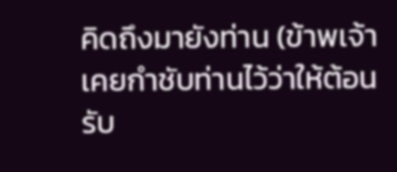คิดถึงมายังท่าน (ข้าพเจ้าเคยกำชับท่านไว้ว่าให้ต้อนรับ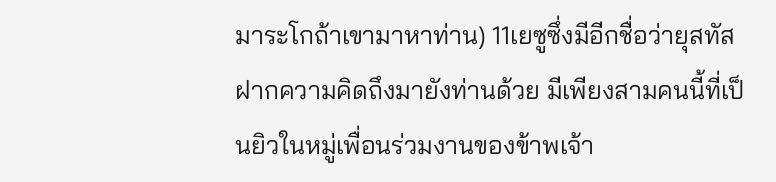มาระโกถ้าเขามาหาท่าน) 11เยซูซึ่งมีอีกชื่อว่ายุสทัสฝากความคิดถึงมายังท่านด้วย มีเพียงสามคนนี้ที่เป็นยิวในหมู่เพื่อนร่วมงานของข้าพเจ้า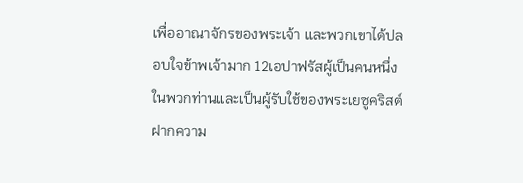เพื่ออาณาจักรของพระเจ้า และพวกเขาได้ปลอบใจข้าพเจ้ามาก 12เอปาฟรัสผู้เป็นคนหนึ่งในพวกท่านและเป็นผู้รับใช้ของพระเยซูคริสต์ฝากความ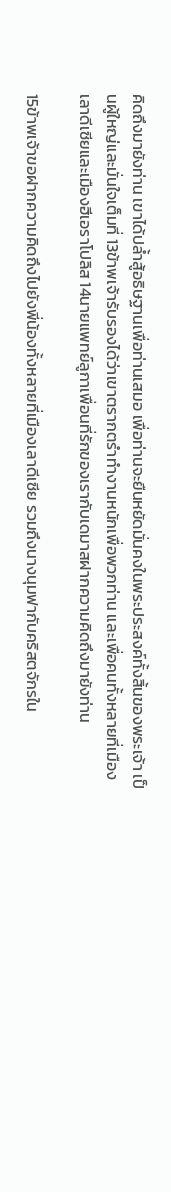คิดถึงมายังท่าน เขาได้ปล้ำสู้อธิษฐานเพื่อท่านเสมอ เพื่อท่านจะยืนหยัดมั่นคงในพระประสงค์ทั้งสิ้นของพระเจ้า เป็นผู้ใหญ่และมั่นใจเต็มที่ 13ข้าพเจ้ารับรองได้ว่าเขาตรากตรำทำงานหนักเพื่อพวกท่าน และเพื่อคนทั้งหลายที่เมืองเลาดีเซียและเมืองฮีเอราโปลิส 14นายแพทย์ลูกาเพื่อนที่รักของเรากับเดมาสฝากความคิดถึงมายังท่าน

15ข้าพเจ้าขอฝากความคิดถึงไปยังพี่น้องทั้งหลายที่เมืองเลาดีเซีย รวมถึงนางนุมฟากับคริสตจักรใน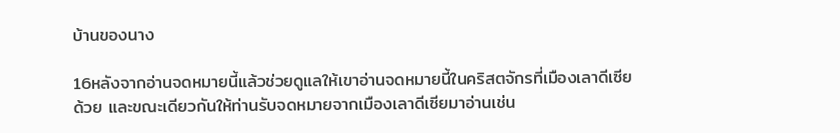บ้านของนาง

16หลังจากอ่านจดหมายนี้แล้วช่วยดูแลให้เขาอ่านจดหมายนี้ในคริสตจักรที่เมืองเลาดีเซียด้วย และขณะเดียวกันให้ท่านรับจดหมายจากเมืองเลาดีเซียมาอ่านเช่น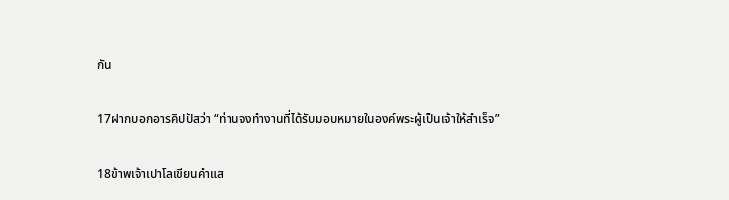กัน

17ฝากบอกอารคิปปัสว่า “ท่านจงทำงานที่ได้รับมอบหมายในองค์พระผู้เป็นเจ้าให้สำเร็จ”

18ข้าพเจ้าเปาโลเขียนคำแส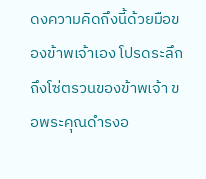ดงความคิดถึงนี้ด้วยมือของข้าพเจ้าเอง โปรดระลึกถึงโซ่ตรวนของข้าพเจ้า ขอพระคุณดำรงอ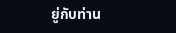ยู่กับท่าน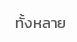ทั้งหลาย